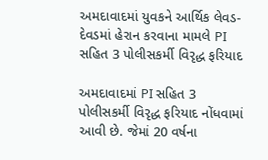અમદાવાદમાં યુવકને આર્થિક લેવડ-દેવડમાં હેરાન કરવાના મામલે PI સહિત 3 પોલીસકર્મી વિરૃદ્ધ ફરિયાદ

અમદાવાદમાં PI સહિત 3 પોલીસકર્મી વિરૃદ્ધ ફરિયાદ નોંધવામાં આવી છે. જેમાં 20 વર્ષના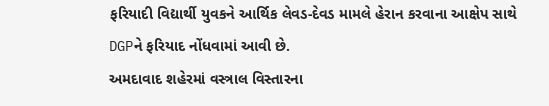ફરિયાદી વિદ્યાર્થી યુવકને આર્થિક લેવડ-દેવડ મામલે હેરાન કરવાના આક્ષેપ સાથે DGPને ફરિયાદ નોંધવામાં આવી છે.
અમદાવાદ શહેરમાં વસ્ત્રાલ વિસ્તારના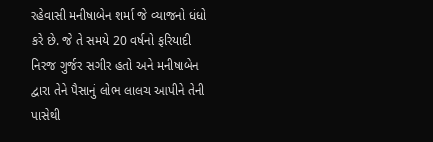રહેવાસી મનીષાબેન શર્મા જે વ્યાજનો ધંધો કરે છે. જે તે સમયે 20 વર્ષનો ફરિયાદી નિરજ ગુર્જર સગીર હતો અને મનીષાબેન દ્વારા તેને પૈસાનું લોભ લાલચ આપીને તેની પાસેથી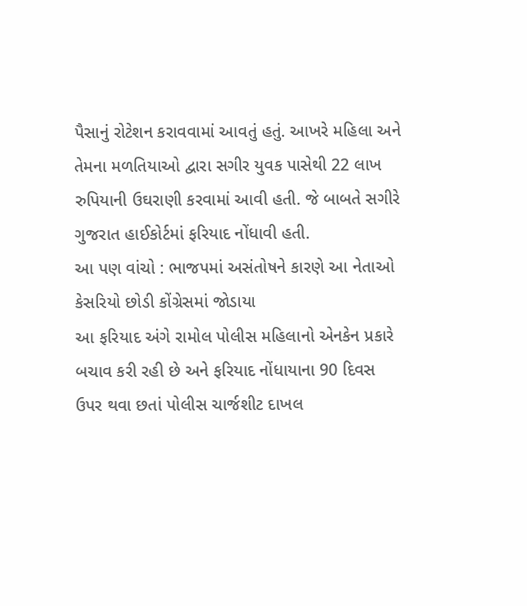પૈસાનું રોટેશન કરાવવામાં આવતું હતું. આખરે મહિલા અને તેમના મળતિયાઓ દ્વારા સગીર યુવક પાસેથી 22 લાખ રુપિયાની ઉઘરાણી કરવામાં આવી હતી. જે બાબતે સગીરે ગુજરાત હાઈકોર્ટમાં ફરિયાદ નોંધાવી હતી.
આ પણ વાંચો : ભાજપમાં અસંતોષને કારણે આ નેતાઓ કેસરિયો છોડી કોંગ્રેસમાં જોડાયા
આ ફરિયાદ અંગે રામોલ પોલીસ મહિલાનો એનકેન પ્રકારે બચાવ કરી રહી છે અને ફરિયાદ નોંધાયાના 90 દિવસ ઉપર થવા છતાં પોલીસ ચાર્જશીટ દાખલ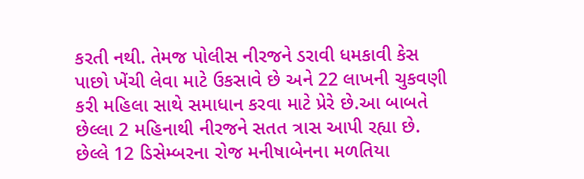કરતી નથી. તેમજ પોલીસ નીરજને ડરાવી ધમકાવી કેસ પાછો ખેંચી લેવા માટે ઉકસાવે છે અને 22 લાખની ચુકવણી કરી મહિલા સાથે સમાધાન કરવા માટે પ્રેરે છે.આ બાબતે છેલ્લા 2 મહિનાથી નીરજને સતત ત્રાસ આપી રહ્યા છે. છેલ્લે 12 ડિસેમ્બરના રોજ મનીષાબેનના મળતિયા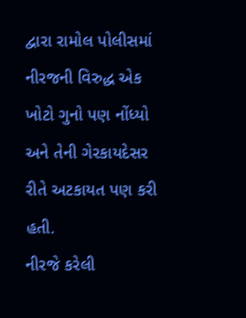દ્વારા રામોલ પોલીસમાં નીરજની વિરુદ્ધ એક ખોટો ગુનો પણ નોંધ્યો અને તેની ગેરકાયદેસર રીતે અટકાયત પણ કરી હતી.
નીરજે કરેલી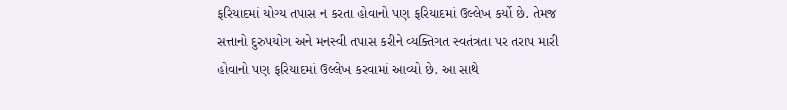ફરિયાદમાં યોગ્ય તપાસ ન કરતા હોવાનો પણ ફરિયાદમાં ઉલ્લેખ કર્યો છે. તેમજ સત્તાનો દુરુપયોગ અને મનસ્વી તપાસ કરીને વ્યક્તિગત સ્વતંત્રતા પર તરાપ મારી હોવાનો પણ ફરિયાદમાં ઉલ્લેખ કરવામાં આવ્યો છે. આ સાથે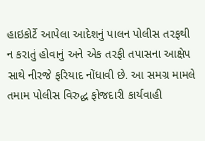હાઇકોર્ટે આપેલા આદેશનું પાલન પોલીસ તરફથી ન કરાતું હોવાનું અને એક તરફી તપાસના આક્ષેપ સાથે નીરજે ફરિયાદ નોંધાવી છે. આ સમગ્ર મામલે તમામ પોલીસ વિરુદ્ધ ફોજદારી કાર્યવાહી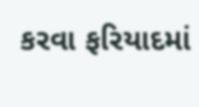કરવા ફરિયાદમાં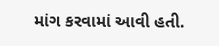માંગ કરવામાં આવી હતી.